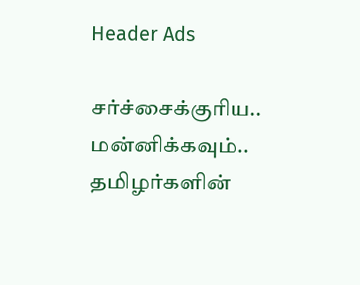Header Ads

சர்ச்சைக்குரிய.. மன்னிக்கவும்.. தமிழர்களின்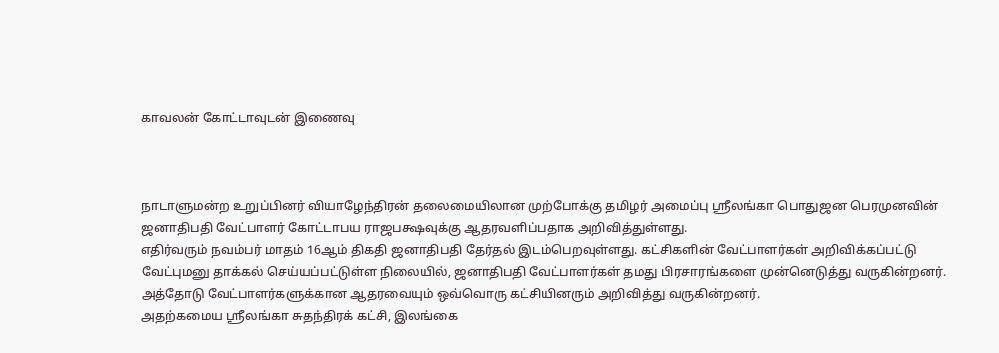காவலன் கோட்டாவுடன் இணைவு



நாடாளுமன்ற உறுப்பினர் வியாழேந்திரன் தலைமையிலான முற்போக்கு தமிழர் அமைப்பு ஸ்ரீலங்கா பொதுஜன பெரமுனவின் ஜனாதிபதி வேட்பாளர் கோட்டாபய ராஜபக்ஷவுக்கு ஆதரவளிப்பதாக அறிவித்துள்ளது.
எதிர்வரும் நவம்பர் மாதம் 16ஆம் திகதி ஜனாதிபதி தேர்தல் இடம்பெறவுள்ளது. கட்சிகளின் வேட்பாளர்கள் அறிவிக்கப்பட்டு வேட்புமனு தாக்கல் செய்யப்பட்டுள்ள நிலையில், ஜனாதிபதி வேட்பாளர்கள் தமது பிரசாரங்களை முன்னெடுத்து வருகின்றனர்.
அத்தோடு வேட்பாளர்களுக்கான ஆதரவையும் ஒவ்வொரு கட்சியினரும் அறிவித்து வருகின்றனர்.
அதற்கமைய ஸ்ரீலங்கா சுதந்திரக் கட்சி, இலங்கை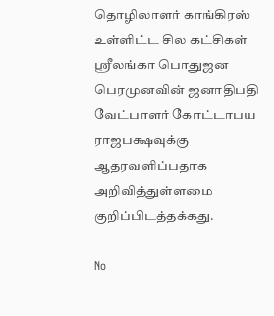தொழிலாளர் காங்கிரஸ் உள்ளிட்ட சில கட்சிகள் ஸ்ரீலங்கா பொதுஜன பெரமுனவின் ஜனாதிபதி வேட்பாளர் கோட்டாபய ராஜபக்ஷவுக்கு ஆதரவளிப்பதாக அறிவித்துள்ளமை குறிப்பிடத்தக்கது.

No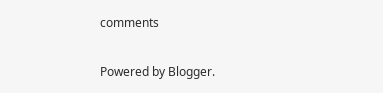comments

Powered by Blogger.